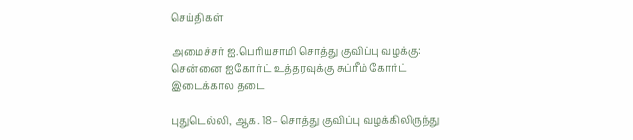செய்திகள்

அமைச்சர் ஐ.பெரியசாமி சொத்து குவிப்பு வழக்கு: சென்னை ஐகோர்ட் உத்தரவுக்கு சுப்ரீம் கோர்ட் இடைக்கால தடை

புதுடெல்லி, ஆக. 18– சொத்து குவிப்பு வழக்கிலிருந்து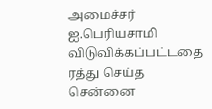அமைச்சர் ஐ.பெரியசாமி விடுவிக்கப்பட்டதை ரத்து செய்த சென்னை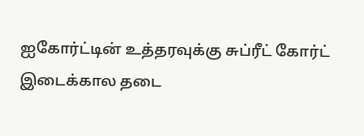ஐகோர்ட்டின் உத்தரவுக்கு சுப்ரீட் கோர்ட் இடைக்கால தடை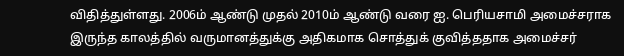விதித்துள்ளது. 2006ம் ஆண்டு முதல் 2010ம் ஆண்டு வரை ஐ. பெரியசாமி அமைச்சராக இருந்த காலத்தில் வருமானத்துக்கு அதிகமாக சொத்துக் குவித்ததாக அமைச்சர்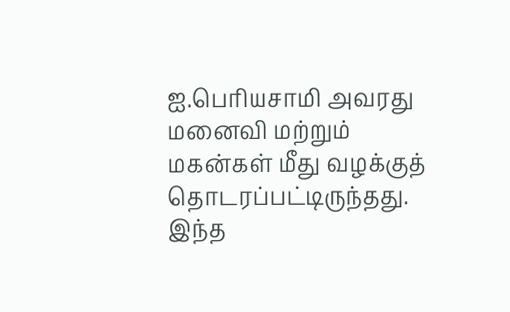ஐ.பெரியசாமி அவரது மனைவி மற்றும் மகன்கள் மீது வழக்குத் தொடரப்பட்டிருந்தது. இந்த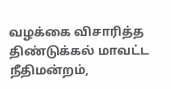வழக்கை விசாரித்த திண்டுக்கல் மாவட்ட நீதிமன்றம்,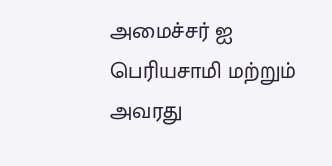அமைச்சர் ஐ பெரியசாமி மற்றும் அவரது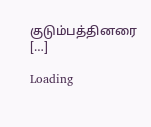குடும்பத்தினரை […]

Loading